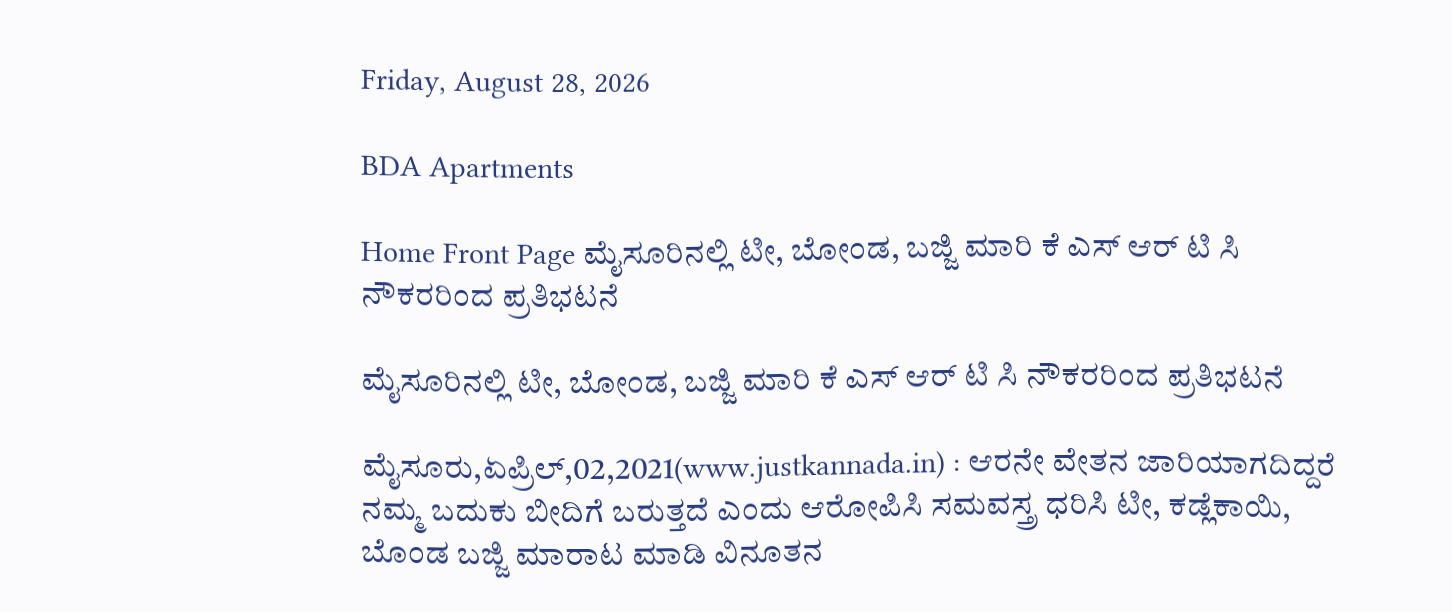Friday, August 28, 2026

BDA Apartments

Home Front Page ಮೈಸೂರಿನಲ್ಲಿ ಟೀ, ಬೋಂಡ, ಬಜ್ಜಿ ಮಾರಿ ಕೆ ಎಸ್ ಆರ್ ಟಿ ಸಿ ನೌಕರರಿಂದ ಪ್ರತಿಭಟನೆ

ಮೈಸೂರಿನಲ್ಲಿ ಟೀ, ಬೋಂಡ, ಬಜ್ಜಿ ಮಾರಿ ಕೆ ಎಸ್ ಆರ್ ಟಿ ಸಿ ನೌಕರರಿಂದ ಪ್ರತಿಭಟನೆ

ಮೈಸೂರು,ಏಪ್ರಿಲ್,02,2021(www.justkannada.in) : ಆರನೇ ವೇತನ ಜಾರಿಯಾಗದಿದ್ದರೆ ನಮ್ಮ ಬದುಕು ಬೀದಿಗೆ ಬರುತ್ತದೆ ಎಂದು ಆರೋಪಿಸಿ ಸಮವಸ್ತ್ರ ಧರಿಸಿ ಟೀ, ಕಡ್ಲೆಕಾಯಿ, ಬೊಂಡ ಬಜ್ಜಿ ಮಾರಾಟ ಮಾಡಿ ವಿನೂತನ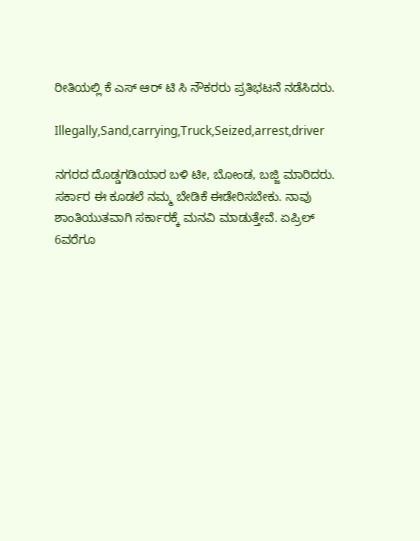ರೀತಿಯಲ್ಲಿ ಕೆ ಎಸ್ ಆರ್ ಟಿ ಸಿ ನೌಕರರು ಪ್ರತಿಭಟನೆ ನಡೆಸಿದರು.

Illegally,Sand,carrying,Truck,Seized,arrest,driver

ನಗರದ ದೊಡ್ಡಗಡಿಯಾರ ಬಳಿ ಟೀ, ಬೋಂಡ, ಬಜ್ಜಿ ಮಾರಿದರು. ಸರ್ಕಾರ ಈ ಕೂಡಲೆ ನಮ್ಮ ಬೇಡಿಕೆ ಈಡೇರಿಸಬೇಕು. ನಾವು ಶಾಂತಿಯುತವಾಗಿ ಸರ್ಕಾರಕ್ಕೆ ಮನವಿ ಮಾಡುತ್ತೇವೆ. ಏಪ್ರಿಲ್ 6ವರೆಗೂ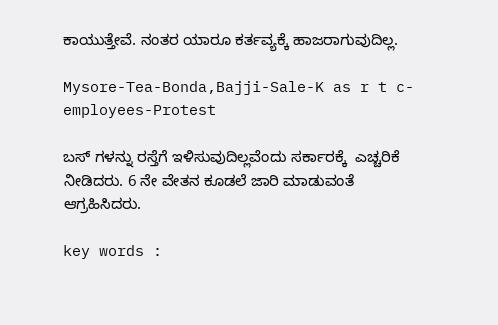ಕಾಯುತ್ತೇವೆ. ನಂತರ ಯಾರೂ ಕರ್ತವ್ಯಕ್ಕೆ ಹಾಜರಾಗುವುದಿಲ್ಲ.

Mysore-Tea-Bonda,Bajji-Sale-K as r t c-employees-Protest

ಬಸ್ ಗಳನ್ನು ರಸ್ತೆಗೆ ಇಳಿಸುವುದಿಲ್ಲವೆಂದು ಸರ್ಕಾರಕ್ಕೆ  ಎಚ್ಚರಿಕೆ ನೀಡಿದರು. 6 ನೇ ವೇತನ ಕೂಡಲೆ ಜಾರಿ ಮಾಡುವಂತೆ ಆಗ್ರಹಿಸಿದರು.

key words :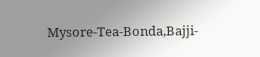Mysore-Tea-Bonda,Bajji-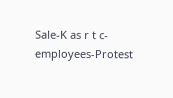Sale-K as r t c-employees-Protest